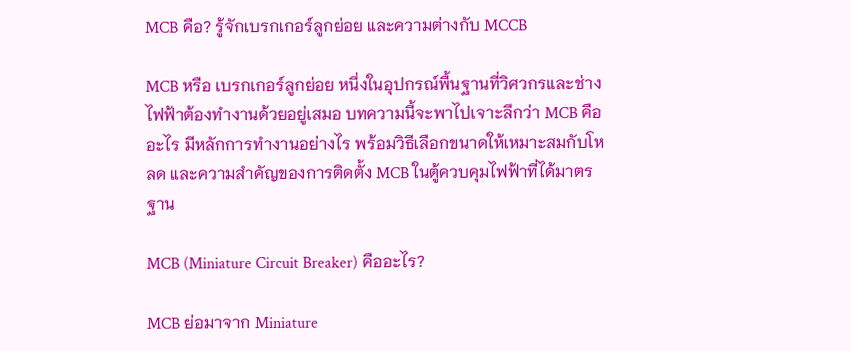MCB คือ? รู้จักเบรกเกอร์ลูกย่อย และความต่างกับ MCCB

MCB หรือ เบรกเกอร์ลูกย่อย หนึ่งในอุปกรณ์พื้นฐานที่วิศวกรและช่างไฟฟ้าต้องทำงานด้วยอยู่เสมอ บทความนี้จะพาไปเจาะลึกว่า MCB คืออะไร มีหลักการทำงานอย่างไร พร้อมวิธีเลือกขนาดให้เหมาะสมกับโหลด และความสำคัญของการติดตั้ง MCB ในตู้ควบคุมไฟฟ้าที่ได้มาตรฐาน

MCB (Miniature Circuit Breaker) คืออะไร?

MCB ย่อมาจาก Miniature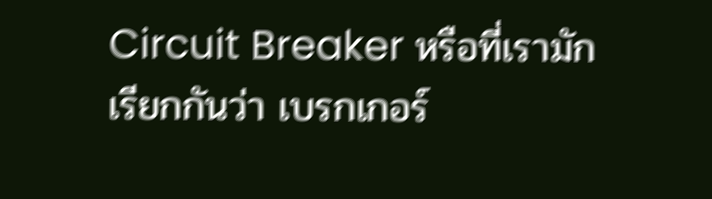Circuit Breaker หรือที่เรามักเรียกกันว่า เบรกเกอร์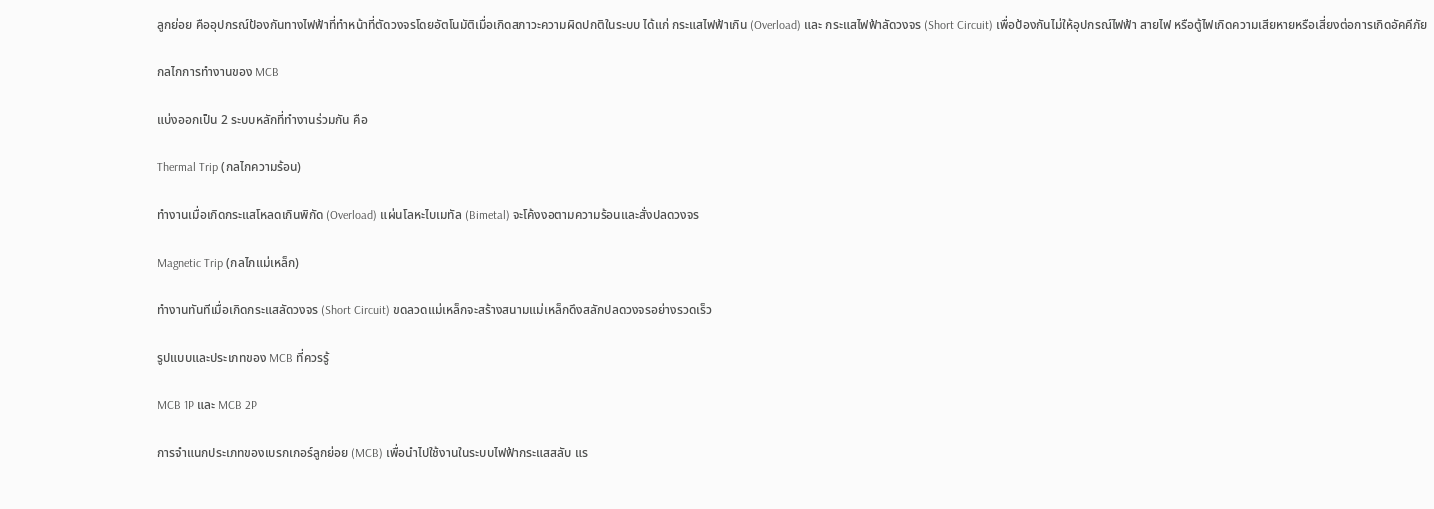ลูกย่อย คืออุปกรณ์ป้องกันทางไฟฟ้าที่ทำหน้าที่ตัดวงจรโดยอัตโนมัติเมื่อเกิดสภาวะความผิดปกติในระบบ ได้แก่ กระแสไฟฟ้าเกิน (Overload) และ กระแสไฟฟ้าลัดวงจร (Short Circuit) เพื่อป้องกันไม่ให้อุปกรณ์ไฟฟ้า สายไฟ หรือตู้ไฟเกิดความเสียหายหรือเสี่ยงต่อการเกิดอัคคีภัย

กลไกการทำงานของ MCB

แบ่งออกเป็น 2 ระบบหลักที่ทำงานร่วมกัน คือ

Thermal Trip (กลไกความร้อน)

ทำงานเมื่อเกิดกระแสโหลดเกินพิกัด (Overload) แผ่นโลหะไบเมทัล (Bimetal) จะโค้งงอตามความร้อนและสั่งปลดวงจร

Magnetic Trip (กลไกแม่เหล็ก)

ทำงานทันทีเมื่อเกิดกระแสลัดวงจร (Short Circuit) ขดลวดแม่เหล็กจะสร้างสนามแม่เหล็กดึงสลักปลดวงจรอย่างรวดเร็ว

รูปแบบและประเภทของ MCB ที่ควรรู้

MCB 1P และ MCB 2P

การจำแนกประเภทของเบรกเกอร์ลูกย่อย (MCB) เพื่อนำไปใช้งานในระบบไฟฟ้ากระแสสลับ แร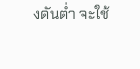งดันต่ำ จะใช้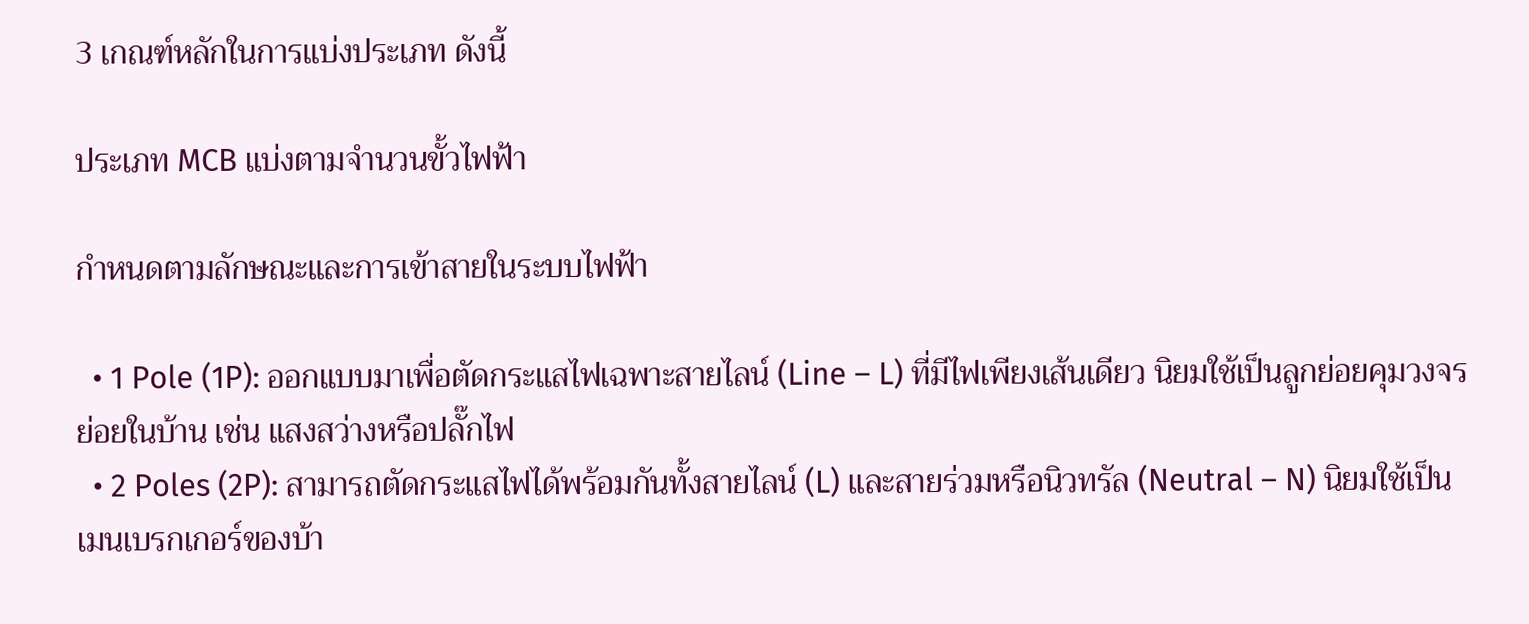3 เกณฑ์หลักในการแบ่งประเภท ดังนี้

ประเภท MCB แบ่งตามจำนวนขั้วไฟฟ้า

กำหนดตามลักษณะและการเข้าสายในระบบไฟฟ้า

  • 1 Pole (1P): ออกแบบมาเพื่อตัดกระแสไฟเฉพาะสายไลน์ (Line – L) ที่มีไฟเพียงเส้นเดียว นิยมใช้เป็นลูกย่อยคุมวงจรย่อยในบ้าน เช่น แสงสว่างหรือปลั๊กไฟ
  • 2 Poles (2P): สามารถตัดกระแสไฟได้พร้อมกันทั้งสายไลน์ (L) และสายร่วมหรือนิวทรัล (Neutral – N) นิยมใช้เป็นเมนเบรกเกอร์ของบ้า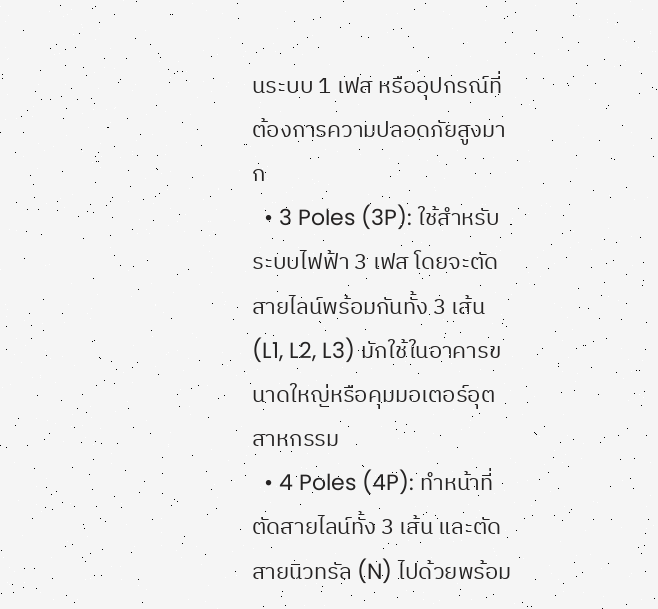นระบบ 1 เฟส หรืออุปกรณ์ที่ต้องการความปลอดภัยสูงมาก
  • 3 Poles (3P): ใช้สำหรับระบบไฟฟ้า 3 เฟส โดยจะตัดสายไลน์พร้อมกันทั้ง 3 เส้น (L1, L2, L3) มักใช้ในอาคารขนาดใหญ่หรือคุมมอเตอร์อุตสาหกรรม
  • 4 Poles (4P): ทำหน้าที่ตัดสายไลน์ทั้ง 3 เส้น และตัดสายนิวทรัล (N) ไปด้วยพร้อม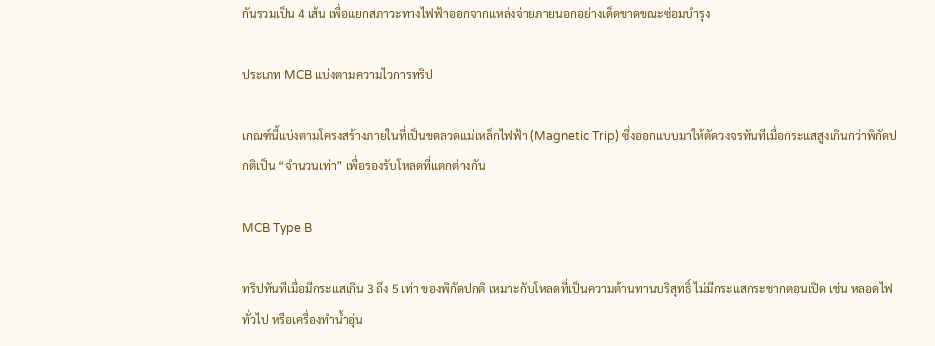กันรวมเป็น 4 เส้น เพื่อแยกสภาวะทางไฟฟ้าออกจากแหล่งจ่ายภายนอกอย่างเด็ดขาดขณะซ่อมบำรุง

ประเภท MCB แบ่งตามความไวการทริป

เกณฑ์นี้แบ่งตามโครงสร้างภายในที่เป็นขดลวดแม่เหล็กไฟฟ้า (Magnetic Trip) ซึ่งออกแบบมาให้ตัดวงจรทันทีเมื่อกระแสสูงเกินกว่าพิกัดปกติเป็น “จำนวนเท่า” เพื่อรองรับโหลดที่แตกต่างกัน

MCB Type B

ทริปทันทีเมื่อมีกระแสเกิน 3 ถึง 5 เท่า ของพิกัดปกติ เหมาะกับโหลดที่เป็นความต้านทานบริสุทธิ์ ไม่มีกระแสกระชากตอนเปิด เช่น หลอดไฟทั่วไป หรือเครื่องทำน้ำอุ่น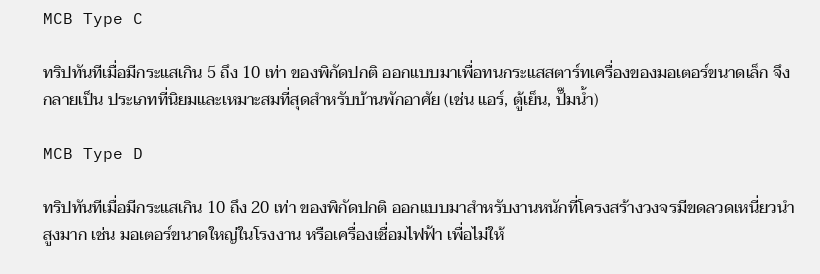MCB Type C

ทริปทันทีเมื่อมีกระแสเกิน 5 ถึง 10 เท่า ของพิกัดปกติ ออกแบบมาเพื่อทนกระแสสตาร์ทเครื่องของมอเตอร์ขนาดเล็ก จึงกลายเป็น ประเภทที่นิยมและเหมาะสมที่สุดสำหรับบ้านพักอาศัย (เช่น แอร์, ตู้เย็น, ปั๊มน้ำ)

MCB Type D

ทริปทันทีเมื่อมีกระแสเกิน 10 ถึง 20 เท่า ของพิกัดปกติ ออกแบบมาสำหรับงานหนักที่โครงสร้างวงจรมีขดลวดเหนี่ยวนำสูงมาก เช่น มอเตอร์ขนาดใหญ่ในโรงงาน หรือเครื่องเชื่อมไฟฟ้า เพื่อไม่ให้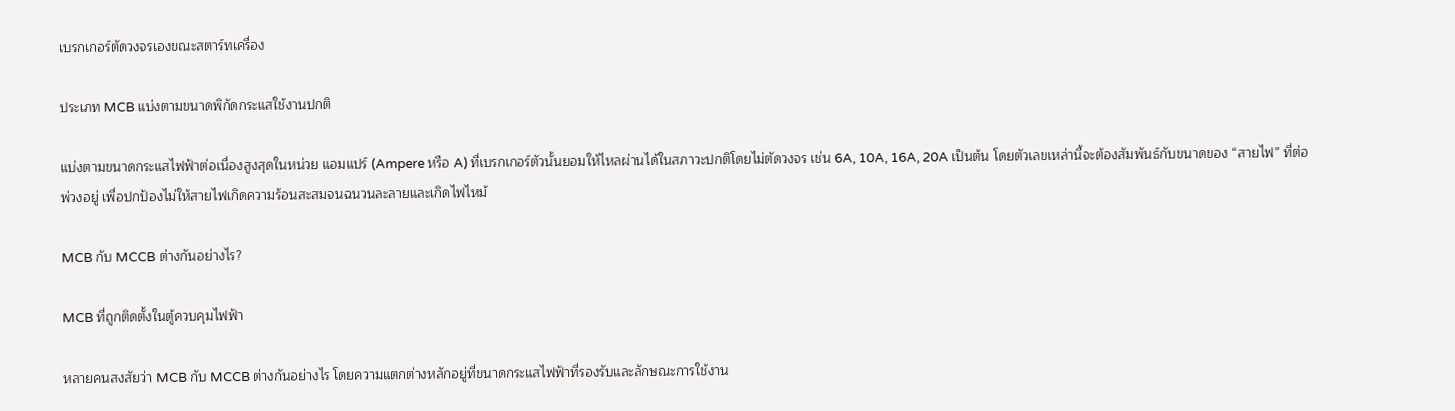เบรกเกอร์ตัดวงจรเองขณะสตาร์ทเครื่อง

ประเภท MCB แบ่งตามขนาดพิกัดกระแสใช้งานปกติ

แบ่งตามขนาดกระแสไฟฟ้าต่อเนื่องสูงสุดในหน่วย แอมแปร์ (Ampere หรือ A) ที่เบรกเกอร์ตัวนั้นยอมให้ไหลผ่านได้ในสภาวะปกติโดยไม่ตัดวงจร เช่น 6A, 10A, 16A, 20A เป็นต้น โดยตัวเลขเหล่านี้จะต้องสัมพันธ์กับขนาดของ “สายไฟ” ที่ต่อพ่วงอยู่ เพื่อปกป้องไม่ให้สายไฟเกิดความร้อนสะสมจนฉนวนละลายและเกิดไฟไหม้

MCB กับ MCCB ต่างกันอย่างไร?

MCB ที่ถูกติดตั้งในตู้ควบคุมไฟฟ้า

หลายคนสงสัยว่า MCB กับ MCCB ต่างกันอย่างไร โดยความแตกต่างหลักอยู่ที่ขนาดกระแสไฟฟ้าที่รองรับและลักษณะการใช้งาน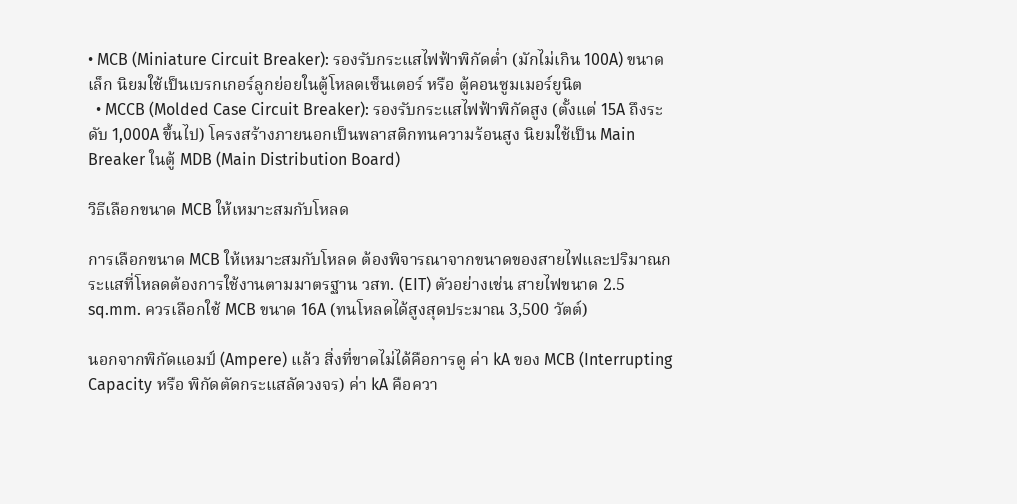• MCB (Miniature Circuit Breaker): รองรับกระแสไฟฟ้าพิกัดต่ำ (มักไม่เกิน 100A) ขนาดเล็ก นิยมใช้เป็นเบรกเกอร์ลูกย่อยในตู้โหลดเซ็นเตอร์ หรือ ตู้คอนซูมเมอร์ยูนิต
  • MCCB (Molded Case Circuit Breaker): รองรับกระแสไฟฟ้าพิกัดสูง (ตั้งแต่ 15A ถึงระดับ 1,000A ขึ้นไป) โครงสร้างภายนอกเป็นพลาสติกทนความร้อนสูง นิยมใช้เป็น Main Breaker ในตู้ MDB (Main Distribution Board)

วิธีเลือกขนาด MCB ให้เหมาะสมกับโหลด

การเลือกขนาด MCB ให้เหมาะสมกับโหลด ต้องพิจารณาจากขนาดของสายไฟและปริมาณกระแสที่โหลดต้องการใช้งานตามมาตรฐาน วสท. (EIT) ตัวอย่างเช่น สายไฟขนาด 2.5 sq.mm. ควรเลือกใช้ MCB ขนาด 16A (ทนโหลดได้สูงสุดประมาณ 3,500 วัตต์)

นอกจากพิกัดแอมป์ (Ampere) แล้ว สิ่งที่ขาดไม่ได้คือการดู ค่า kA ของ MCB (Interrupting Capacity หรือ พิกัดตัดกระแสลัดวงจร) ค่า kA คือควา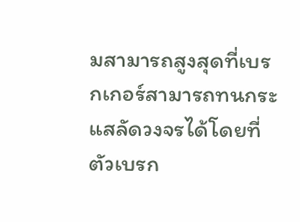มสามารถสูงสุดที่เบรกเกอร์สามารถทนกระแสลัดวงจรได้โดยที่ตัวเบรก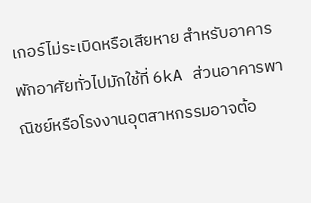เกอร์ไม่ระเบิดหรือเสียหาย สำหรับอาคารพักอาศัยทั่วไปมักใช้ที่ 6kA ส่วนอาคารพาณิชย์หรือโรงงานอุตสาหกรรมอาจต้อ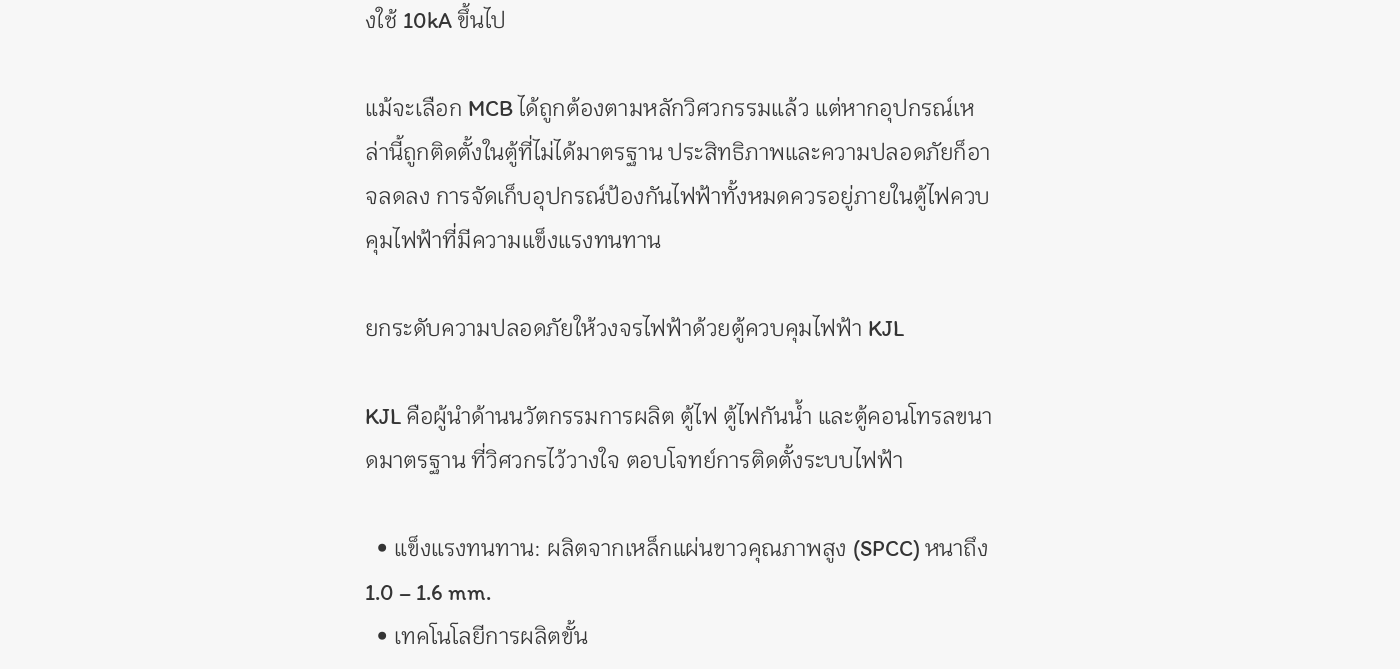งใช้ 10kA ขึ้นไป

แม้จะเลือก MCB ได้ถูกต้องตามหลักวิศวกรรมแล้ว แต่หากอุปกรณ์เหล่านี้ถูกติดตั้งในตู้ที่ไม่ได้มาตรฐาน ประสิทธิภาพและความปลอดภัยก็อาจลดลง การจัดเก็บอุปกรณ์ป้องกันไฟฟ้าทั้งหมดควรอยู่ภายในตู้ไฟควบคุมไฟฟ้าที่มีความแข็งแรงทนทาน

ยกระดับความปลอดภัยให้วงจรไฟฟ้าด้วยตู้ควบคุมไฟฟ้า KJL

KJL คือผู้นำด้านนวัตกรรมการผลิต ตู้ไฟ ตู้ไฟกันน้ำ และตู้คอนโทรลขนาดมาตรฐาน ที่วิศวกรไว้วางใจ ตอบโจทย์การติดตั้งระบบไฟฟ้า

  • แข็งแรงทนทาน: ผลิตจากเหล็กแผ่นขาวคุณภาพสูง (SPCC) หนาถึง 1.0 – 1.6 mm.
  • เทคโนโลยีการผลิตขั้น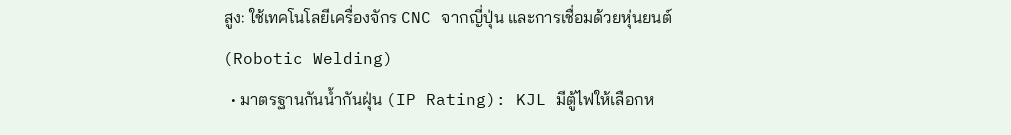สูง: ใช้เทคโนโลยีเครื่องจักร CNC จากญี่ปุ่น และการเชื่อมด้วยหุ่นยนต์ (Robotic Welding)
  • มาตรฐานกันน้ำกันฝุ่น (IP Rating): KJL มีตู้ไฟให้เลือกห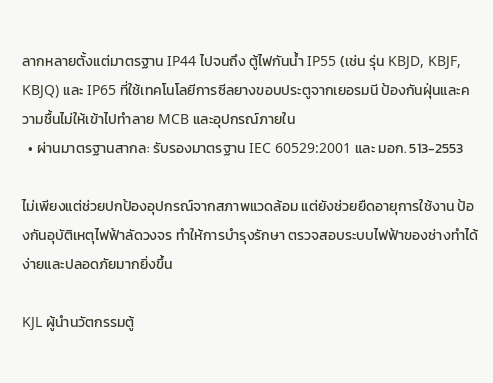ลากหลายตั้งแต่มาตรฐาน IP44 ไปจนถึง ตู้ไฟกันน้ำ IP55 (เช่น รุ่น KBJD, KBJF, KBJQ) และ IP65 ที่ใช้เทคโนโลยีการซีลยางขอบประตูจากเยอรมนี ป้องกันฝุ่นและความชื้นไม่ให้เข้าไปทำลาย MCB และอุปกรณ์ภายใน
  • ผ่านมาตรฐานสากล: รับรองมาตรฐาน IEC 60529:2001 และ มอก. 513-2553

ไม่เพียงแต่ช่วยปกป้องอุปกรณ์จากสภาพแวดล้อม แต่ยังช่วยยืดอายุการใช้งาน ป้องกันอุบัติเหตุไฟฟ้าลัดวงจร ทำให้การบำรุงรักษา ตรวจสอบระบบไฟฟ้าของช่างทำได้ง่ายและปลอดภัยมากยิ่งขึ้น

KJL ผู้นำนวัตกรรมตู้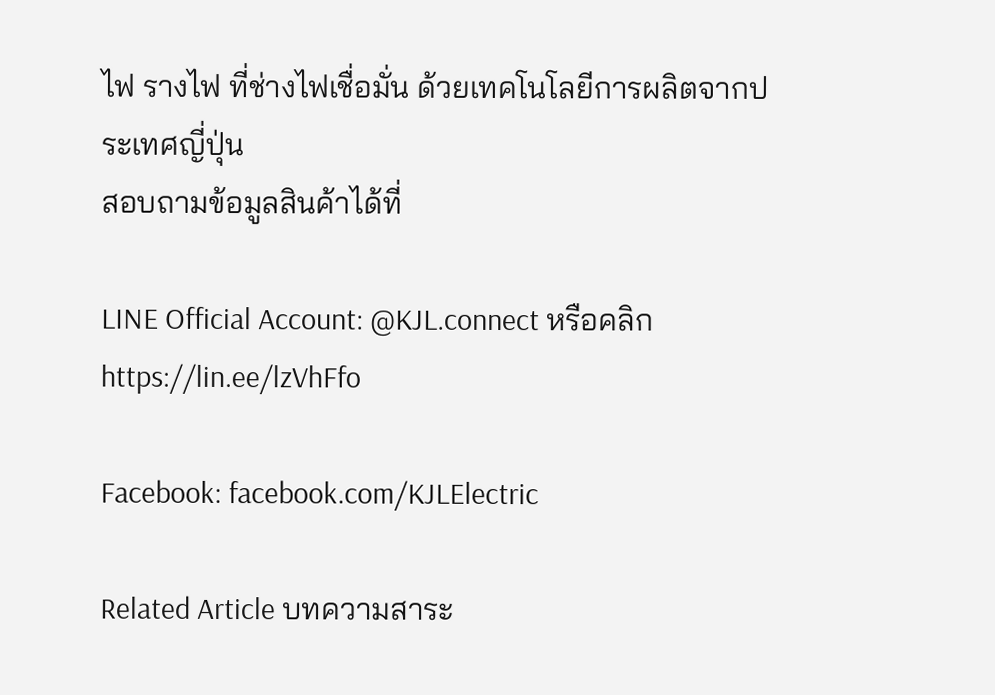ไฟ รางไฟ ที่ช่างไฟเชื่อมั่น ด้วยเทคโนโลยีการผลิตจากประเทศญี่ปุ่น
สอบถามข้อมูลสินค้าได้ที่

LINE Official Account: @KJL.connect หรือคลิก https://lin.ee/lzVhFfo

Facebook: facebook.com/KJLElectric

Related Article บทความสาระ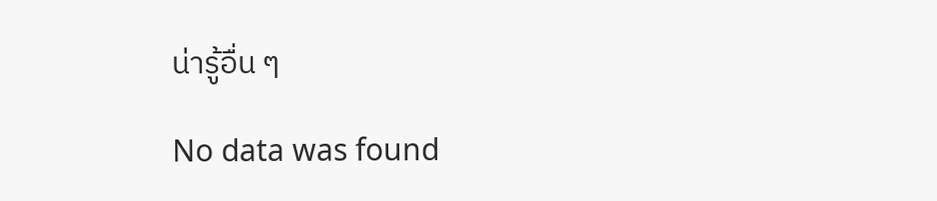น่ารู้อื่น ๆ

No data was found